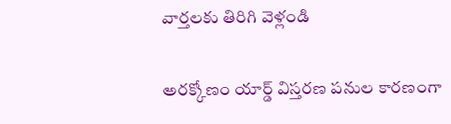వార్తలకు తిరిగి వెళ్లండి

అరక్కోణం యార్డ్ విస్తరణ పనుల కారణంగా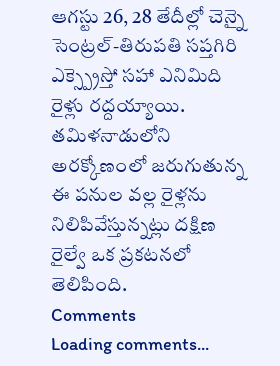ఆగస్టు 26, 28 తేదీల్లో చెన్నై సెంట్రల్-తిరుపతి సప్తగిరి ఎక్స్ప్రెస్తో సహా ఎనిమిది రైళ్లు రద్దయ్యాయి.
తమిళనాడులోని అరక్కోణంలో జరుగుతున్న ఈ పనుల వల్ల రైళ్లను నిలిపివేస్తున్నట్లు దక్షిణ రైల్వే ఒక ప్రకటనలో తెలిపింది.
Comments
Loading comments...